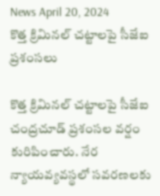News April 20, 2024
కొత్త క్రిమినల్ చట్టాలపై సీజేఐ ప్రశంసలు

కొత్త క్రిమినల్ చట్టాలపై సీజేఐ చంద్రచూడ్ ప్రశంసల వర్షం కురిపించారు. నేర న్యాయవ్యవస్థలో సవరణలకు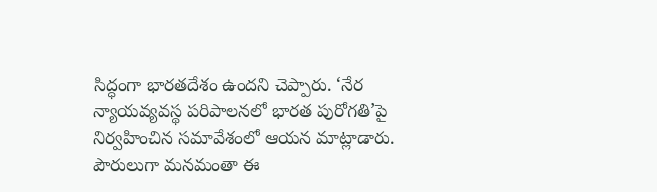సిద్ధంగా భారతదేశం ఉందని చెప్పారు. ‘నేర న్యాయవ్యవస్థ పరిపాలనలో భారత పురోగతి’పై నిర్వహించిన సమావేశంలో ఆయన మాట్లాడారు. పౌరులుగా మనమంతా ఈ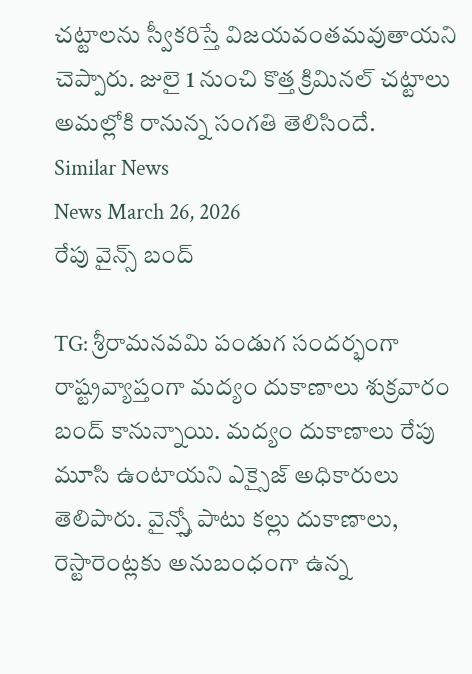చట్టాలను స్వీకరిస్తే విజయవంతమవుతాయని చెప్పారు. జులై 1 నుంచి కొత్త క్రిమినల్ చట్టాలు అమల్లోకి రానున్న సంగతి తెలిసిందే.
Similar News
News March 26, 2026
రేపు వైన్స్ బంద్

TG: శ్రీరామనవమి పండుగ సందర్భంగా రాష్ట్రవ్యాప్తంగా మద్యం దుకాణాలు శుక్రవారం బంద్ కానున్నాయి. మద్యం దుకాణాలు రేపు మూసి ఉంటాయని ఎక్సైజ్ అధికారులు తెలిపారు. వైన్స్తో పాటు కల్లు దుకాణాలు, రెస్టారెంట్లకు అనుబంధంగా ఉన్న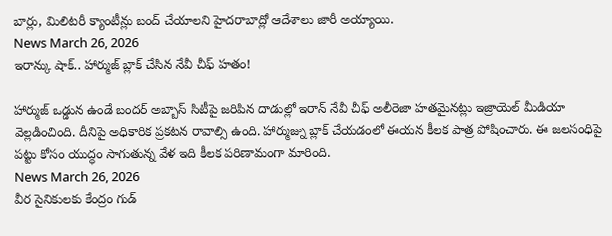బార్లు, మిలిటరీ క్యాంటీన్లు బంద్ చేయాలని హైదరాబాద్లో ఆదేశాలు జారీ అయ్యాయి.
News March 26, 2026
ఇరాన్కు షాక్.. హార్ముజ్ బ్లాక్ చేసిన నేవీ చీఫ్ హతం!

హార్ముజ్ ఒడ్డున ఉండే బందర్ అబ్బాస్ సిటీపై జరిపిన దాడుల్లో ఇరాన్ నేవీ చీఫ్ అలీరెజా హతమైనట్లు ఇజ్రాయెల్ మీడియా వెల్లడించింది. దీనిపై అధికారిక ప్రకటన రావాల్సి ఉంది. హార్ముజ్ను బ్లాక్ చేయడంలో ఈయన కీలక పాత్ర పోషించారు. ఈ జలసంధిపై పట్టు కోసం యుద్ధం సాగుతున్న వేళ ఇది కీలక పరిణామంగా మారింది.
News March 26, 2026
వీర సైనికులకు కేంద్రం గుడ్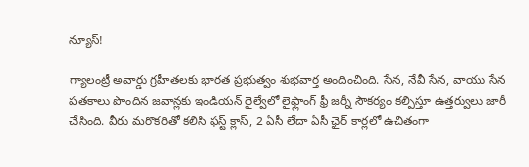న్యూస్!

గ్యాలంట్రీ అవార్డు గ్రహీతలకు భారత ప్రభుత్వం శుభవార్త అందించింది. సేన, నేవీ సేన, వాయు సేన పతకాలు పొందిన జవాన్లకు ఇండియన్ రైల్వేలో లైఫ్లాంగ్ ఫ్రీ జర్నీ సౌకర్యం కల్పిస్తూ ఉత్తర్వులు జారీ చేసింది. వీరు మరొకరితో కలిసి ఫస్ట్ క్లాస్, 2 ఏసీ లేదా ఏసీ ఛైర్ కార్లలో ఉచితంగా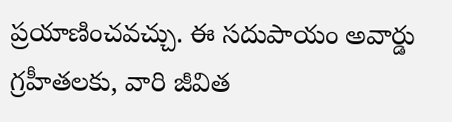ప్రయాణించవచ్చు. ఈ సదుపాయం అవార్డు గ్రహీతలకు, వారి జీవిత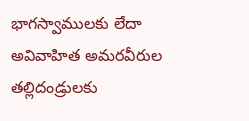భాగస్వాములకు లేదా అవివాహిత అమరవీరుల తల్లిదండ్రులకు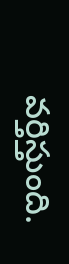వర్తిస్తుంది.